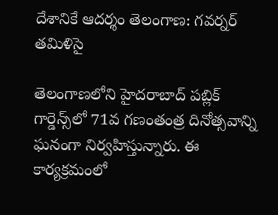దేశానికే ఆదర్శం తెలంగాణ: గవర్నర్ తమిళిసై

తెలంగాణలోని హైదరాబాద్ పబ్లిక్‌ గార్డెన్స్‌లో 71వ గణంతంత్ర దినోత్సవాన్ని ఘనంగా నిర్వహిస్తున్నారు. ఈ కార్యక్రమంలో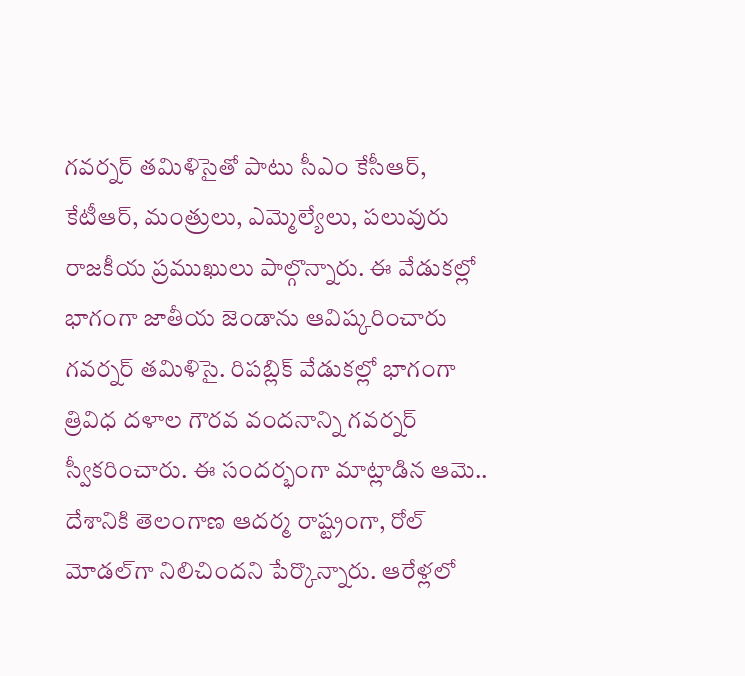గవర్నర్ తమిళిసైతో పాటు సీఎం కేసీఆర్‌, కేటీఆర్, మంత్రులు, ఎమ్మెల్యేలు, పలువురు రాజకీయ ప్రముఖులు పాల్గొన్నారు. ఈ వేడుకల్లో భాగంగా జాతీయ జెండాను ఆవిష్కరించారు గవర్నర్ తమిళిసై. రిపబ్లిక్ వేడుకల్లో భాగంగా త్రివిధ దళాల గౌరవ వందనాన్ని గవర్నర్ స్వీకరించారు. ఈ సందర్భంగా మాట్లాడిన ఆమె.. దేశానికి తెలంగాణ ఆదర్మ రాష్ట్రంగా, రోల్ మోడల్‌గా నిలిచిందని పేర్కొన్నారు. ఆరేళ్లలో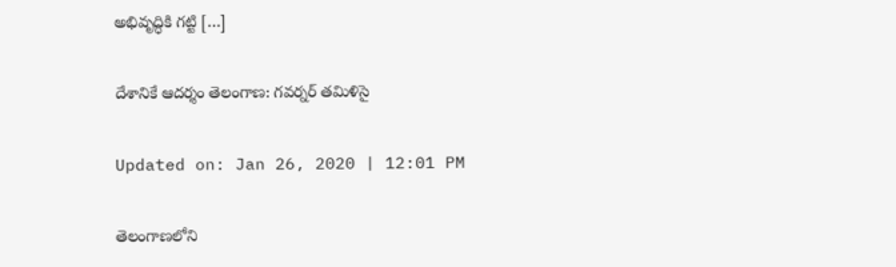అభివృద్ధికి గట్టి […]

దేశానికే ఆదర్శం తెలంగాణ: గవర్నర్ తమిళిసై

Updated on: Jan 26, 2020 | 12:01 PM

తెలంగాణలోని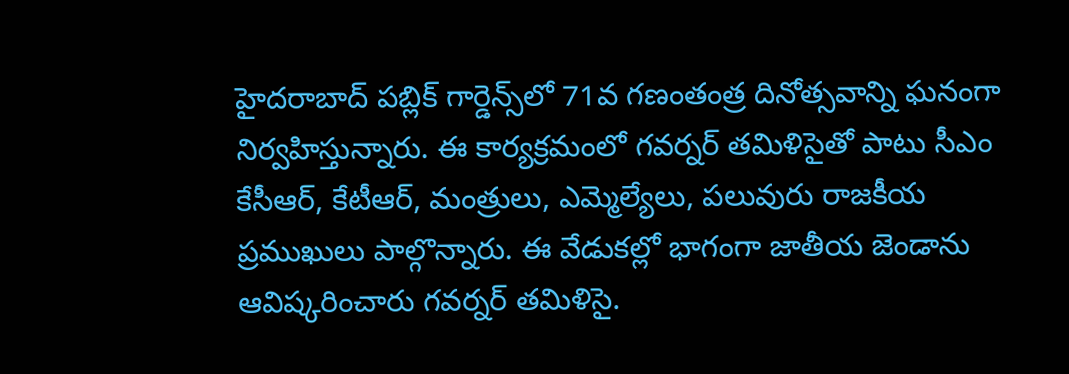హైదరాబాద్ పబ్లిక్‌ గార్డెన్స్‌లో 71వ గణంతంత్ర దినోత్సవాన్ని ఘనంగా నిర్వహిస్తున్నారు. ఈ కార్యక్రమంలో గవర్నర్ తమిళిసైతో పాటు సీఎం కేసీఆర్‌, కేటీఆర్, మంత్రులు, ఎమ్మెల్యేలు, పలువురు రాజకీయ ప్రముఖులు పాల్గొన్నారు. ఈ వేడుకల్లో భాగంగా జాతీయ జెండాను ఆవిష్కరించారు గవర్నర్ తమిళిసై.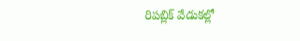రిపబ్లిక్ వేడుకల్లో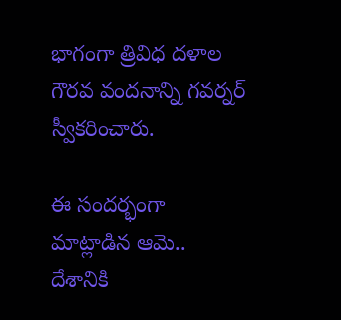భాగంగా త్రివిధ దళాల గౌరవ వందనాన్ని గవర్నర్ స్వీకరించారు.

ఈ సందర్భంగా మాట్లాడిన ఆమె.. దేశానికి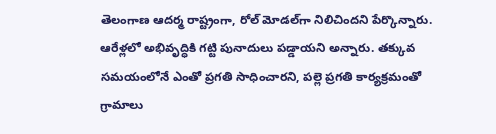తెలంగాణ ఆదర్మ రాష్ట్రంగా, రోల్ మోడల్‌గా నిలిచిందని పేర్కొన్నారు. ఆరేళ్లలో అభివృద్ధికి గట్టి పునాదులు పడ్డాయని అన్నారు. తక్కువ సమయంలోనే ఎంతో ప్రగతి సాధించారని, పల్లె ప్రగతి కార్యక్రమంతో గ్రామాలు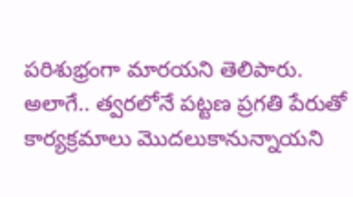పరిశుభ్రంగా మారయని తెలిపారు. అలాగే.. త్వరలోనే పట్టణ ప్రగతి పేరుతో కార్యక్రమాలు మొదలుకానున్నాయని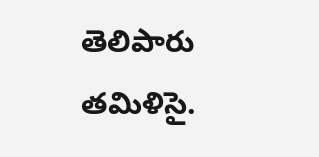తెలిపారు తమిళిసై.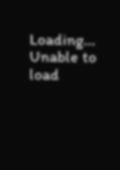Loading...
Unable to load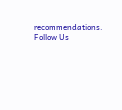recommendations.
Follow Us